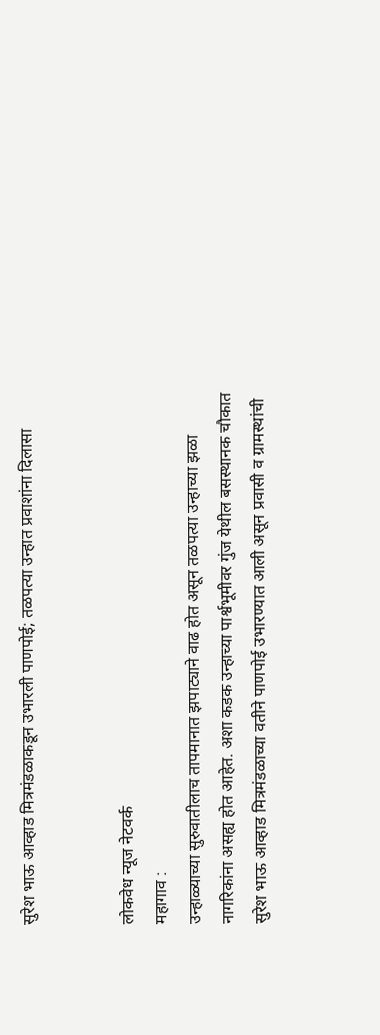सुरेश भाऊ आव्हाड मित्रमंडळाकडून उभारली पाणपोई; तळपत्या उन्हात प्रवाशांना दिलासा


लोकवेध न्यूज नेटवर्क
महागाव :
उन्हाळ्याच्या सुरुवातीलाच तापमानात झपाट्याने वाढ होत असून तळपत्या उन्हाच्या झळा नागरिकांना असह्य होत आहेत. अशा कडक उन्हाच्या पार्श्वभूमीवर गुंज येथील बसस्थानक चौकात सुरेश भाऊ आव्हाड मित्रमंडळाच्या वतीने पाणपोई उभारण्यात आली असून प्रवासी व ग्रामस्थांची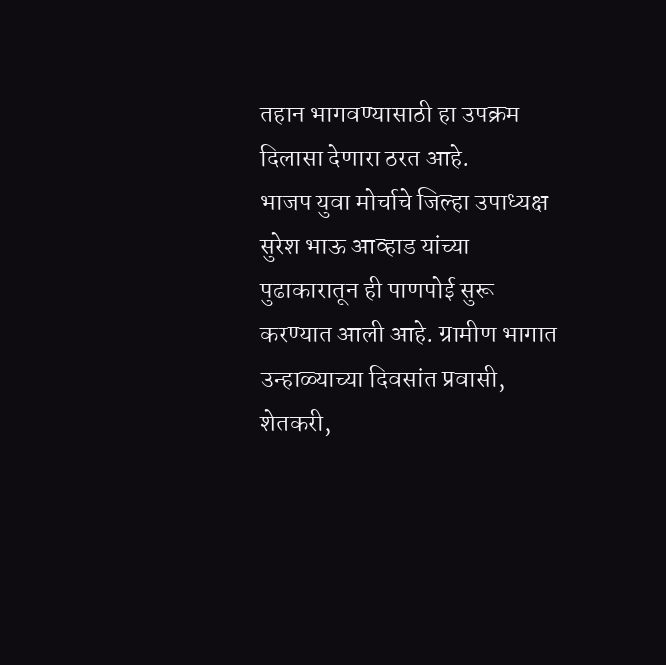तहान भागवण्यासाठी हा उपक्रम दिलासा देणारा ठरत आहे.
भाजप युवा मोर्चाचे जिल्हा उपाध्यक्ष सुरेश भाऊ आव्हाड यांच्या पुढाकारातून ही पाणपोई सुरू करण्यात आली आहे. ग्रामीण भागात उन्हाळ्याच्या दिवसांत प्रवासी, शेतकरी,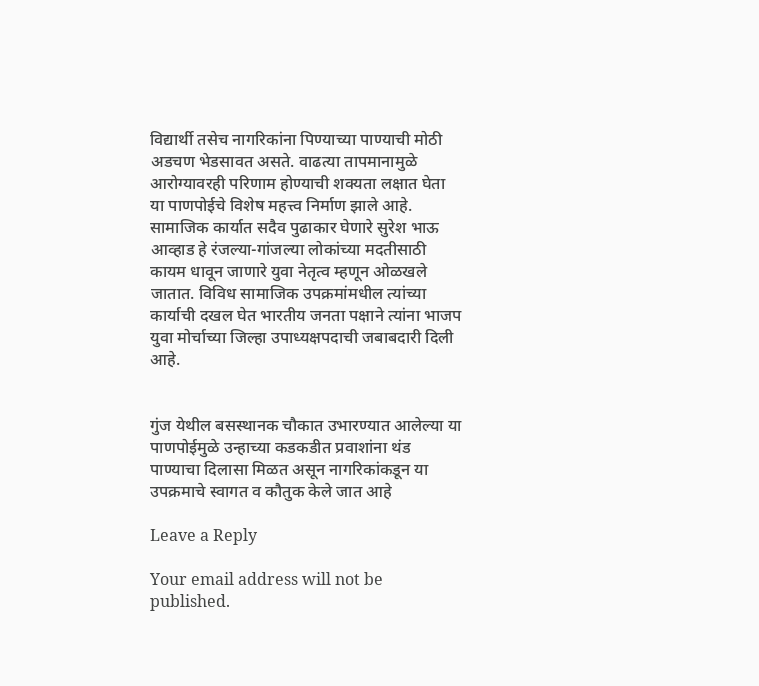विद्यार्थी तसेच नागरिकांना पिण्याच्या पाण्याची मोठी अडचण भेडसावत असते. वाढत्या तापमानामुळे आरोग्यावरही परिणाम होण्याची शक्यता लक्षात घेता या पाणपोईचे विशेष महत्त्व निर्माण झाले आहे.
सामाजिक कार्यात सदैव पुढाकार घेणारे सुरेश भाऊ आव्हाड हे रंजल्या-गांजल्या लोकांच्या मदतीसाठी कायम धावून जाणारे युवा नेतृत्व म्हणून ओळखले जातात. विविध सामाजिक उपक्रमांमधील त्यांच्या कार्याची दखल घेत भारतीय जनता पक्षाने त्यांना भाजप युवा मोर्चाच्या जिल्हा उपाध्यक्षपदाची जबाबदारी दिली आहे.


गुंज येथील बसस्थानक चौकात उभारण्यात आलेल्या या पाणपोईमुळे उन्हाच्या कडकडीत प्रवाशांना थंड पाण्याचा दिलासा मिळत असून नागरिकांकडून या उपक्रमाचे स्वागत व कौतुक केले जात आहे

Leave a Reply

Your email address will not be published.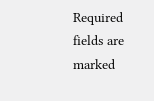Required fields are marked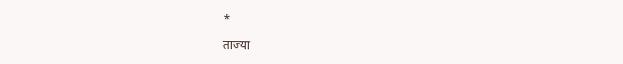*

ताज्या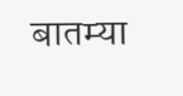बातम्या